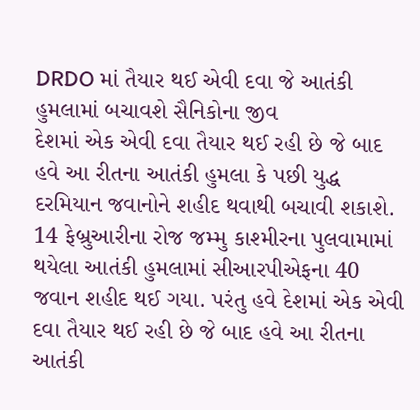DRDO માં તૈયાર થઈ એવી દવા જે આતંકી હુમલામાં બચાવશે સૈનિકોના જીવ
દેશમાં એક એવી દવા તૈયાર થઈ રહી છે જે બાદ હવે આ રીતના આતંકી હુમલા કે પછી યુદ્ધ દરમિયાન જવાનોને શહીદ થવાથી બચાવી શકાશે.
14 ફેબ્રુઆરીના રોજ જમ્મુ કાશ્મીરના પુલવામામાં થયેલા આતંકી હુમલામાં સીઆરપીએફના 40 જવાન શહીદ થઈ ગયા. પરંતુ હવે દેશમાં એક એવી દવા તૈયાર થઈ રહી છે જે બાદ હવે આ રીતના આતંકી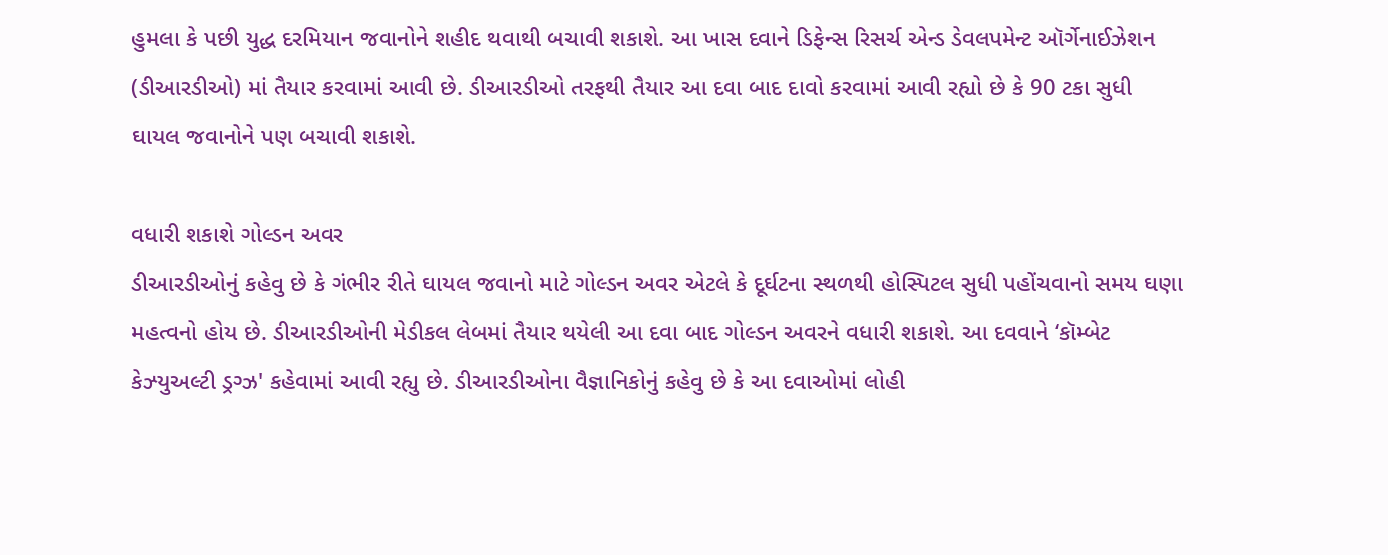હુમલા કે પછી યુદ્ધ દરમિયાન જવાનોને શહીદ થવાથી બચાવી શકાશે. આ ખાસ દવાને ડિફેન્સ રિસર્ચ એન્ડ ડેવલપમેન્ટ ઑર્ગેનાઈઝેશન (ડીઆરડીઓ) માં તૈયાર કરવામાં આવી છે. ડીઆરડીઓ તરફથી તૈયાર આ દવા બાદ દાવો કરવામાં આવી રહ્યો છે કે 90 ટકા સુધી ઘાયલ જવાનોને પણ બચાવી શકાશે.

વધારી શકાશે ગોલ્ડન અવર
ડીઆરડીઓનું કહેવુ છે કે ગંભીર રીતે ઘાયલ જવાનો માટે ગોલ્ડન અવર એટલે કે દૂર્ઘટના સ્થળથી હોસ્પિટલ સુધી પહોંચવાનો સમય ઘણા મહત્વનો હોય છે. ડીઆરડીઓની મેડીકલ લેબમાં તૈયાર થયેલી આ દવા બાદ ગોલ્ડન અવરને વધારી શકાશે. આ દવવાને ‘કૉમ્બેટ કેઝ્યુઅલ્ટી ડ્રગ્ઝ' કહેવામાં આવી રહ્યુ છે. ડીઆરડીઓના વૈજ્ઞાનિકોનું કહેવુ છે કે આ દવાઓમાં લોહી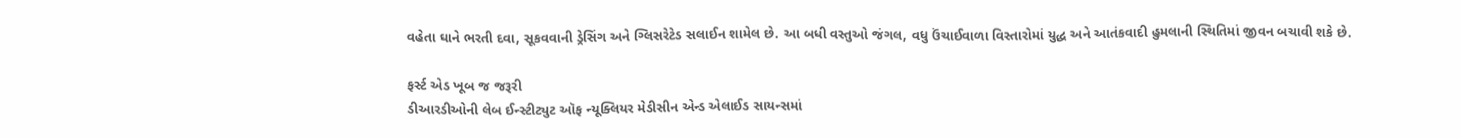વહેતા ઘાને ભરતી દવા, સૂકવવાની ડ્રેસિંગ અને ગ્લિસરેટેડ સલાઈન શામેલ છે. આ બધી વસ્તુઓ જંગલ, વધુ ઉંચાઈવાળા વિસ્તારોમાં યુદ્ધ અને આતંકવાદી હુમલાની સ્થિતિમાં જીવન બચાવી શકે છે.

ફર્સ્ટ એડ ખૂબ જ જરૂરી
ડીઆરડીઓની લેબ ઈન્સ્ટીટ્યુટ ઑફ ન્યૂક્લિયર મેડીસીન એન્ડ એલાઈડ સાયન્સમાં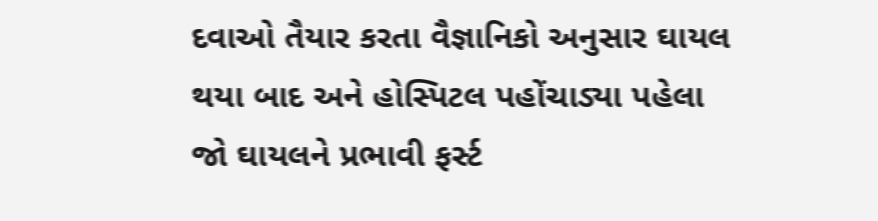દવાઓ તૈયાર કરતા વૈજ્ઞાનિકો અનુસાર ઘાયલ થયા બાદ અને હોસ્પિટલ પહોંચાડ્યા પહેલા જો ઘાયલને પ્રભાવી ફર્સ્ટ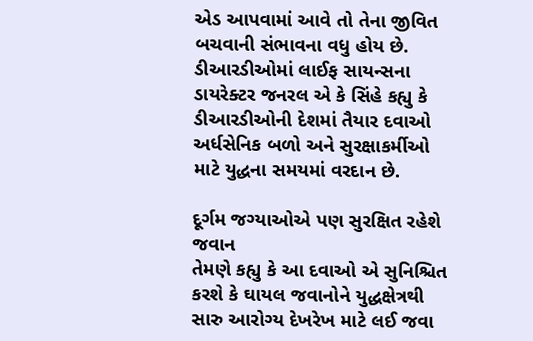એડ આપવામાં આવે તો તેના જીવિત બચવાની સંભાવના વધુ હોય છે. ડીઆરડીઓમાં લાઈફ સાયન્સના ડાયરેક્ટર જનરલ એ કે સિંહે કહ્યુ કે ડીઆરડીઓની દેશમાં તૈયાર દવાઓ અર્ધસેનિક બળો અને સુરક્ષાકર્મીઓ માટે યુદ્ધના સમયમાં વરદાન છે.

દૂર્ગમ જગ્યાઓએ પણ સુરક્ષિત રહેશે જવાન
તેમણે કહ્યુ કે આ દવાઓ એ સુનિશ્ચિત કરશે કે ઘાયલ જવાનોને યુદ્ધક્ષેત્રથી સારુ આરોગ્ય દેખરેખ માટે લઈ જવા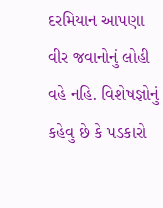દરમિયાન આપણા વીર જવાનોનું લોહી વહે નહિ. વિશેષજ્ઞોનું કહેવુ છે કે પડકારો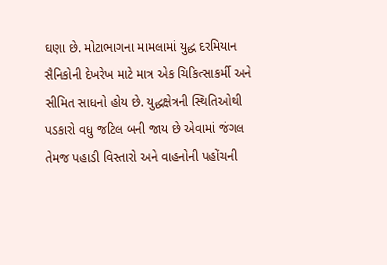ઘણા છે. મોટાભાગના મામલામાં યુદ્ધ દરમિયાન સૈનિકોની દેખરેખ માટે માત્ર એક ચિકિત્સાકર્મી અને સીમિત સાધનો હોય છે. યુદ્ધક્ષેત્રની સ્થિતિઓથી પડકારો વધુ જટિલ બની જાય છે એવામાં જંગલ તેમજ પહાડી વિસ્તારો અને વાહનોની પહોંચની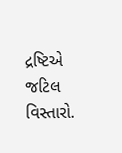દ્રષ્ટિએ જટિલ વિસ્તારો.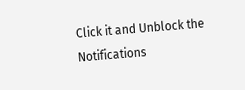Click it and Unblock the Notifications